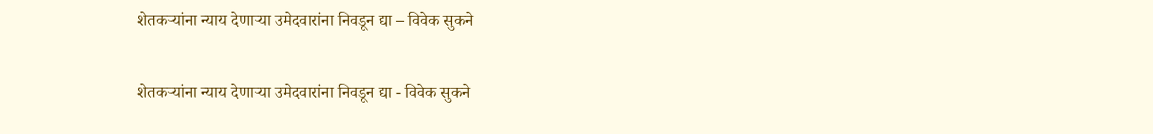शेतकऱ्यांना न्याय देणाऱ्या उमेदवारांना निवडून द्या – विवेक सुकने

शेतकऱ्यांना न्याय देणाऱ्या उमेदवारांना निवडून द्या - विवेक सुकने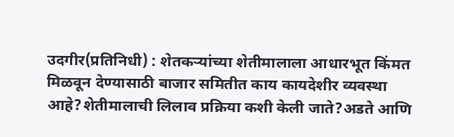उदगीर(प्रतिनिधी) : शेतकऱ्यांच्या शेतीमालाला आधारभूत किंमत मिळवून देण्यासाठी बाजार समितीत काय कायदेशीर व्यवस्था आहे?शेतीमालाची लिलाव प्रक्रिया कशी केली जाते?अडते आणि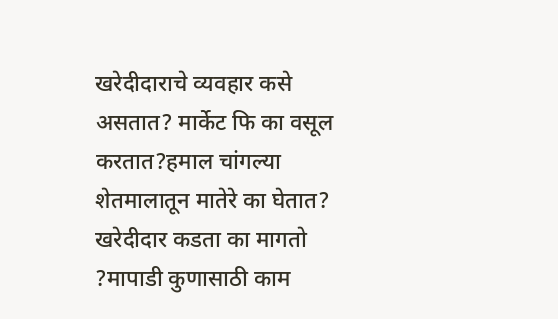खरेदीदाराचे व्यवहार कसे असतात? मार्केट फि का वसूल करतात?हमाल चांगल्या शेतमालातून मातेरे का घेतात? खरेदीदार कडता का मागतो ?मापाडी कुणासाठी काम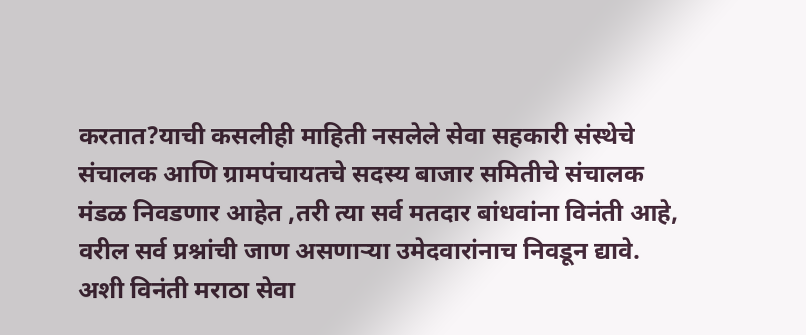करतात?याची कसलीही माहिती नसलेले सेवा सहकारी संस्थेचे संचालक आणि ग्रामपंचायतचे सदस्य बाजार समितीचे संचालक मंडळ निवडणार आहेत ,तरी त्या सर्व मतदार बांधवांना विनंती आहे, वरील सर्व प्रश्नांची जाण असणाऱ्या उमेदवारांनाच निवडून द्यावे. अशी विनंती मराठा सेवा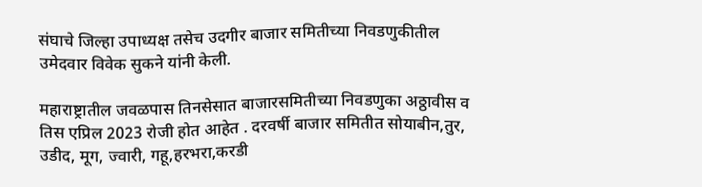संघाचे जिल्हा उपाध्यक्ष तसेच उदगीर बाजार समितीच्या निवडणुकीतील उमेदवार विवेक सुकने यांनी केली.

महाराष्ट्रातील जवळपास तिनसेसात बाजारसमितीच्या निवडणुका अठ्ठावीस व तिस एप्रिल 2023 रोजी होत आहेत . दरवर्षी बाजार समितीत सोयाबीन,तुर, उडीद, मूग, ज्वारी, गहू,हरभरा,करडी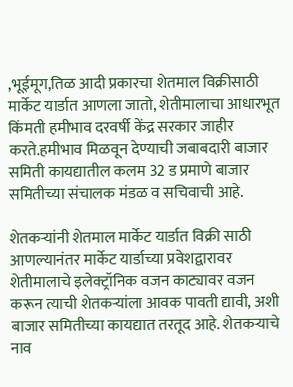,भूईमूग,तिळ आदी प्रकारचा शेतमाल विक्रीसाठी मार्केट यार्डात आणला जातो, शेतीमालाचा आधारभूत किंमती हमीभाव दरवर्षी केंद्र सरकार जाहीर करते.हमीभाव मिळवून देण्याची जबाबदारी बाजार समिती कायद्यातील कलम 32 ड प्रमाणे बाजार समितीच्या संचालक मंडळ व सचिवाची आहे.

शेतकऱ्यांनी शेतमाल मार्केट यार्डात विक्री साठी आणल्यानंतर मार्केट यार्डाच्या प्रवेशद्वारावर शेतीमालाचे इलेक्ट्रॉनिक वजन काट्यावर वजन करून त्याची शेतकऱ्यांला आवक पावती द्यावी, अशी बाजार समितीच्या कायद्यात तरतूद आहे. शेतकऱ्याचे नाव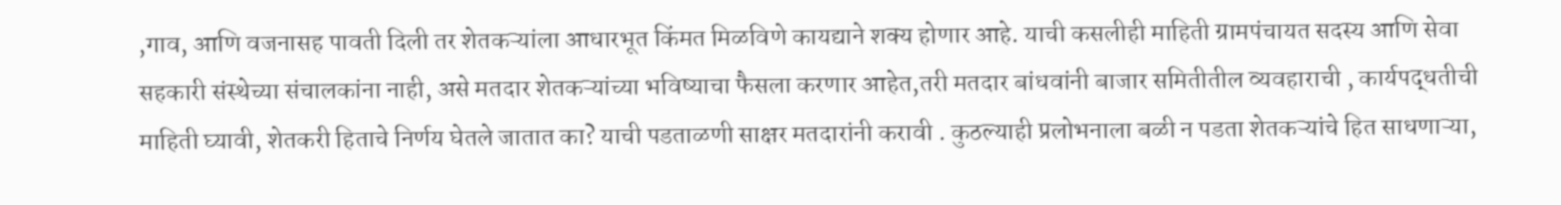,गाव, आणि वजनासह पावती दिली तर शेतकऱ्यांला आधारभूत किंमत मिळविणे कायद्याने शक्य होणार आहे. याची कसलीही माहिती ग्रामपंचायत सदस्य आणि सेवा सहकारी संस्थेच्या संचालकांना नाही, असे मतदार शेतकऱ्यांच्या भविष्याचा फैसला करणार आहेत,तरी मतदार बांधवांनी बाजार समितीतील व्यवहाराची , कार्यपद्धतीची माहिती घ्यावी, शेतकरी हिताचे निर्णय घेतले जातात का? याची पडताळणी साक्षर मतदारांनी करावी . कुठल्याही प्रलोभनाला बळी न पडता शेतकऱ्यांचे हित साधणाऱ्या,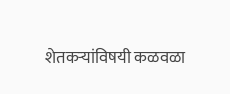शेतकऱ्यांविषयी कळवळा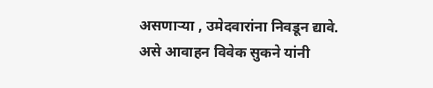असणाऱ्या , उमेदवारांना निवडून द्यावे. असे आवाहन विवेक सुकने यांनी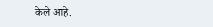केले आहे.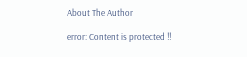About The Author

error: Content is protected !!